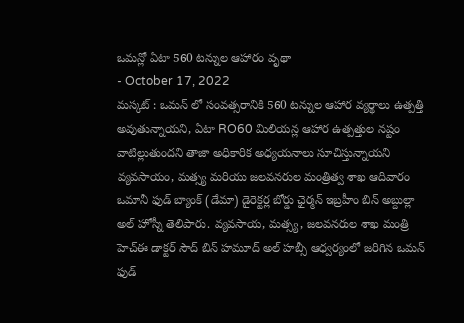ఒమన్లో ఏటా 560 టన్నుల ఆహారం వృథా
- October 17, 2022
మస్కట్ : ఒమన్ లో సంవత్సరానికి 560 టన్నుల ఆహార వ్యర్థాలు ఉత్పత్తి అవుతున్నాయని, ఏటా RO60 మిలియన్ల ఆహార ఉత్పత్తుల నష్టం వాటిల్లుతుందని తాజా అధికారిక అధ్యయనాలు సూచిస్తున్నాయని వ్యవసాయం, మత్స్య మరియు జలవనరుల మంత్రిత్వ శాఖ ఆదివారం ఒమానీ ఫుడ్ బ్యాంక్ (డేమా) డైరెక్టర్ల బోర్డు ఛైర్మన్ ఇబ్రహీం బిన్ అబ్దుల్లా అల్ హోస్నీ తెలిపారు. వ్యవసాయ, మత్స్య, జలవనరుల శాఖ మంత్రి హెచ్ఈ డాక్టర్ సౌద్ బిన్ హమూద్ అల్ హబ్సీ ఆధ్వర్యంలో జరిగిన ఒమన్ ఫుడ్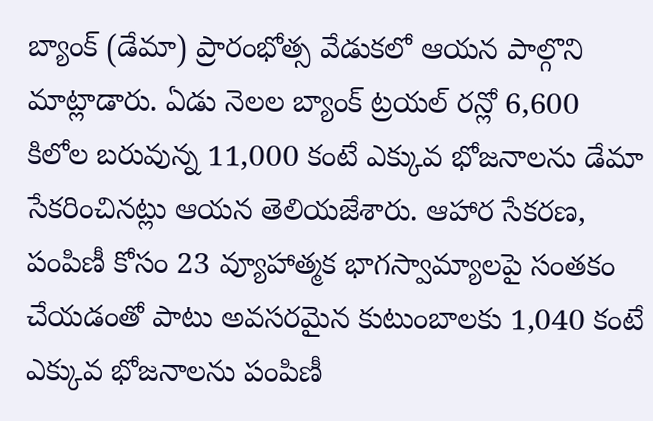బ్యాంక్ (డేమా) ప్రారంభోత్స వేడుకలో ఆయన పాల్గొని మాట్లాడారు. ఏడు నెలల బ్యాంక్ ట్రయల్ రన్లో 6,600 కిలోల బరువున్న 11,000 కంటే ఎక్కువ భోజనాలను డేమా సేకరించినట్లు ఆయన తెలియజేశారు. ఆహార సేకరణ, పంపిణీ కోసం 23 వ్యూహాత్మక భాగస్వామ్యాలపై సంతకం చేయడంతో పాటు అవసరమైన కుటుంబాలకు 1,040 కంటే ఎక్కువ భోజనాలను పంపిణీ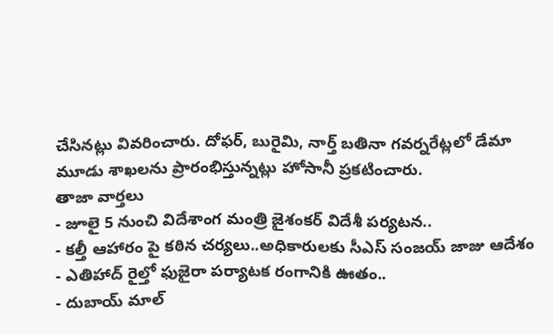చేసినట్లు వివరించారు. దోఫర్, బురైమి, నార్త్ బతినా గవర్నరేట్లలో డేమా మూడు శాఖలను ప్రారంభిస్తున్నట్లు హోసానీ ప్రకటించారు.
తాజా వార్తలు
- జూలై 5 నుంచి విదేశాంగ మంత్రి జైశంకర్ విదేశీ పర్యటన..
- కల్తీ ఆహారం పై కఠిన చర్యలు..అధికారులకు సీఎస్ సంజయ్ జాజు ఆదేశం
- ఎతిహాద్ రైల్తో ఫుజైరా పర్యాటక రంగానికి ఊతం..
- దుబాయ్ మాల్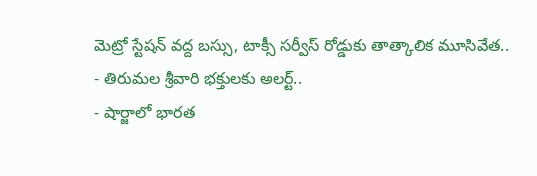మెట్రో స్టేషన్ వద్ద బస్సు, టాక్సీ సర్వీస్ రోడ్డుకు తాత్కాలిక మూసివేత..
- తిరుమల శ్రీవారి భక్తులకు అలర్ట్..
- షార్జాలో భారత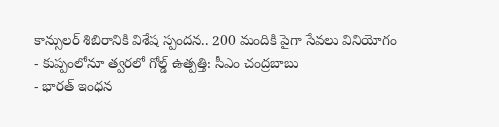కాన్సులర్ శిబిరానికి విశేష స్పందన.. 200 మందికి పైగా సేవలు వినియోగం
- కుప్పంలోనూ త్వరలో గోల్డ్ ఉత్పత్తి: సీఎం చంద్రబాబు
- భారత్ ఇంధన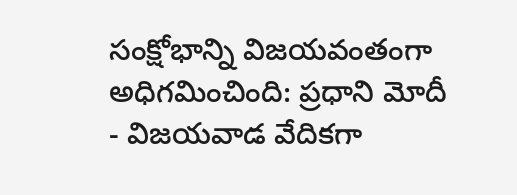సంక్షోభాన్ని విజయవంతంగా అధిగమించింది: ప్రధాని మోదీ
- విజయవాడ వేదికగా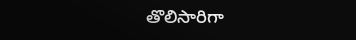తొలిసారిగా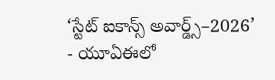‘స్టేట్ ఐకాన్స్ అవార్డ్స్–2026’
- యూఏఈలో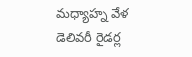మధ్యాహ్న వేళ డెలివరీ రైడర్ల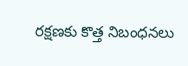రక్షణకు కొత్త నిబంధనలు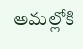అమల్లోకి